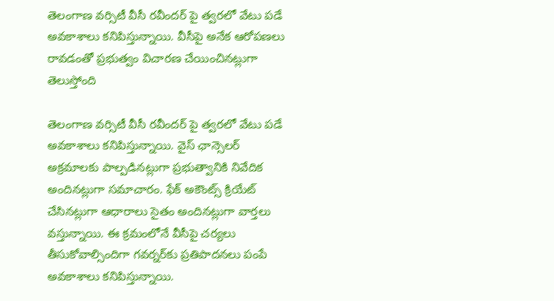తెలంగాణ వర్సిటీ వీసీ రవీందర్ పై త్వరలో వేటు పడే అవకాశాలు కనిపిస్తున్నాయి. వీసీపై అనేక ఆరోపణలు రావడంతో ప్రభుత్వం విచారణ చేయించినట్లుగా తెలుస్తోంది

తెలంగాణ వర్సిటీ వీసీ రవీందర్ పై త్వరలో వేటు పడే అవకాశాలు కనిపిస్తున్నాయి. వైస్ ఛాన్సెలర్ అక్రమాలకు పాల్పడినట్లుగా ప్రభుత్వానికి నివేదిక అందినట్లుగా సమాచారం. ఫేక్ అకౌంట్స్ క్రియేట్ చేసినట్లుగా ఆధారాలు సైతం అందినట్లుగా వార్తలు వస్తున్నాయి. ఈ క్రమంలోనే వీసీపై చర్యలు తీసుకోవాల్సిందిగా గవర్నర్‌కు ప్రతిపాదనలు పంపే అవకాశాలు కనిపిస్తున్నాయి.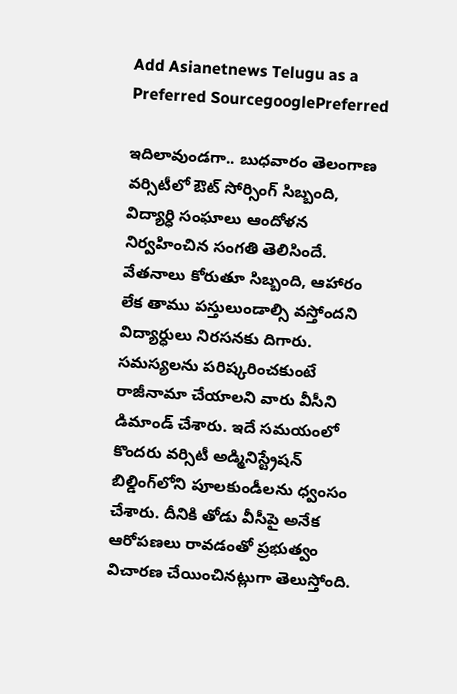Add Asianetnews Telugu as a Preferred SourcegooglePreferred

ఇదిలావుండగా.. బుధవారం తెలంగాణ వర్సిటీలో ఔట్ సోర్సింగ్ సిబ్బంది, విద్యార్ధి సంఘాలు ఆందోళన నిర్వహించిన సంగతి తెలిసిందే. వేతనాలు కోరుతూ సిబ్బంది, ఆహారం లేక తాము పస్తులుండాల్సి వస్తోందని విద్యార్ధులు నిరసనకు దిగారు. సమస్యలను పరిష్కరించకుంటే రాజీనామా చేయాలని వారు వీసీని డిమాండ్ చేశారు. ఇదే సమయంలో కొందరు వర్సిటీ అడ్మినిస్ట్రేషన్ బిల్డింగ్‌లోని పూలకుండీలను ధ్వంసం చేశారు. దీనికి తోడు వీసీపై అనేక ఆరోపణలు రావడంతో ప్రభుత్వం విచారణ చేయించినట్లుగా తెలుస్తోంది.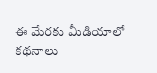ఈ మేరకు మీడియాలో కథనాలు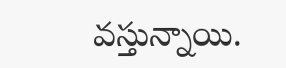వస్తున్నాయి.